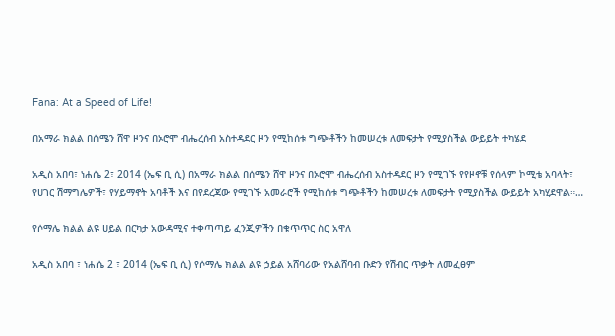Fana: At a Speed of Life!

በአማራ ክልል በሰሜን ሸዋ ዞንና በኦሮሞ ብሔረሰብ አስተዳደር ዞን የሚከሰቱ ግጭቶችን ከመሠረቱ ለመፍታት የሚያስችል ውይይት ተካሄደ

አዲስ አበባ፣ ነሐሴ 2፣ 2014 (ኤፍ ቢ ሲ) በአማራ ክልል በሰሜን ሸዋ ዞንና በኦሮሞ ብሔረሰብ አስተዳደር ዞን የሚገኙ የየዞኖቹ የሰላም ኮሚቴ አባላት፣ የሀገር ሽማግሌዎች፣ የሃይማኖት አባቶች እና በየደረጃው የሚገኙ አመራሮች የሚከሰቱ ግጭቶችን ከመሠረቱ ለመፍታት የሚያስችል ውይይት አካሂደዋል።…

የሶማሌ ክልል ልዩ ሀይል በርካታ አውዳሚና ተቀጣጣይ ፈንጂዎችን በቁጥጥር ስር አዋለ

አዲስ አበባ ፣ ነሐሴ 2 ፣ 2014 (ኤፍ ቢ ሲ) የሶማሌ ክልል ልዩ ኃይል አሸባሪው የአልሸባብ ቡድን የሽብር ጥቃት ለመፈፀም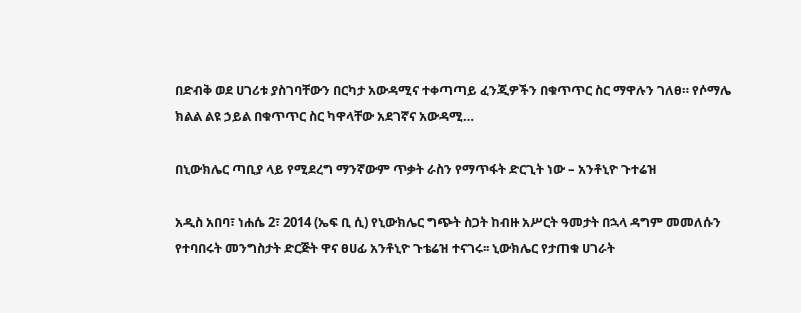በድብቅ ወደ ሀገሪቱ ያስገባቸውን በርካታ አውዳሚና ተቀጣጣይ ፈንጂዎችን በቁጥጥር ስር ማዋሉን ገለፀ። የሶማሌ ክልል ልዩ ኃይል በቁጥጥር ስር ካዋላቸው አደገኛና አውዳሚ…

በኒውክሌር ጣቢያ ላይ የሚደረግ ማንኛውም ጥቃት ራስን የማጥፋት ድርጊት ነው – አንቶኒዮ ጉተሬዝ

አዲስ አበባ፣ ነሐሴ 2፣ 2014 (ኤፍ ቢ ሲ) የኒውክሌር ግጭት ስጋት ከብዙ አሥርት ዓመታት በኋላ ዳግም መመለሱን የተባበሩት መንግስታት ድርጅት ዋና ፀሀፊ አንቶኒዮ ጉቴሬዝ ተናገሩ፡፡ ኒውክሌር የታጠቁ ሀገራት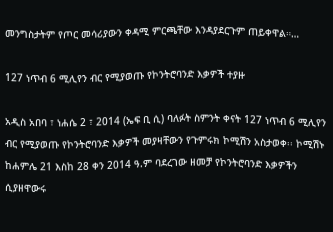መንግስታትም የጦር መሳሪያውን ቀዳሚ ምርጫቸው እንዳያደርጉም ጠይቀዋል።…

127 ነጥብ 6 ሚሊየን ብር የሚያወጡ የኮንትሮባንድ እቃዎች ተያዙ

አዲስ አበባ ፣ ነሐሴ 2 ፣ 2014 (ኤፍ ቢ ሲ) ባለፉት ስምንት ቀናት 127 ነጥብ 6 ሚሊየን ብር የሚያወጡ የኮንትሮባንድ እቃዎች መያዛቸውን የጉምሩክ ኮሚሽን አስታወቀ፡፡ ኮሚሽኑ ከሐምሌ 21 እስከ 28 ቀን 2014 ዓ.ም ባደረገው ዘመቻ የኮንትሮባንድ እቃዎችን ሲያዘዋውሩ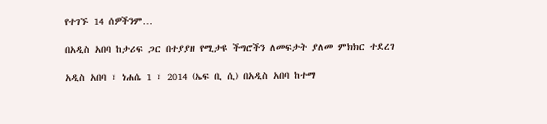የተገኙ 14 ሰዎችንም…

በአዲስ አበባ ከታሪፍ ጋር በተያያዘ የሚታዩ ችግሮችን ለመፍታት ያለመ ምክክር ተደረገ

አዲስ አበባ ፣ ነሐሴ 1 ፣ 2014 (ኤፍ ቢ ሲ) በአዲስ አበባ ከተማ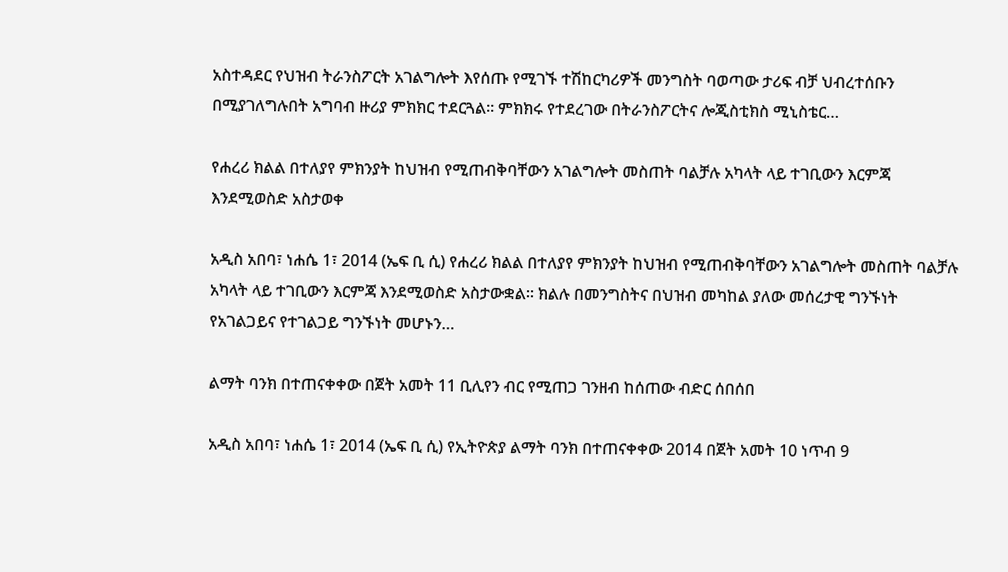አስተዳደር የህዝብ ትራንስፖርት አገልግሎት እየሰጡ የሚገኙ ተሽከርካሪዎች መንግስት ባወጣው ታሪፍ ብቻ ህብረተሰቡን በሚያገለግሉበት አግባብ ዙሪያ ምክክር ተደርጓል፡፡ ምክክሩ የተደረገው በትራንስፖርትና ሎጂስቲክስ ሚኒስቴር…

የሐረሪ ክልል በተለያየ ምክንያት ከህዝብ የሚጠብቅባቸውን አገልግሎት መስጠት ባልቻሉ አካላት ላይ ተገቢውን እርምጃ እንደሚወስድ አስታወቀ

አዲስ አበባ፣ ነሐሴ 1፣ 2014 (ኤፍ ቢ ሲ) የሐረሪ ክልል በተለያየ ምክንያት ከህዝብ የሚጠብቅባቸውን አገልግሎት መስጠት ባልቻሉ አካላት ላይ ተገቢውን እርምጃ እንደሚወስድ አስታውቋል፡፡ ክልሉ በመንግስትና በህዝብ መካከል ያለው መሰረታዊ ግንኙነት የአገልጋይና የተገልጋይ ግንኙነት መሆኑን…

ልማት ባንክ በተጠናቀቀው በጀት አመት 11 ቢሊየን ብር የሚጠጋ ገንዘብ ከሰጠው ብድር ሰበሰበ

አዲስ አበባ፣ ነሐሴ 1፣ 2014 (ኤፍ ቢ ሲ) የኢትዮጵያ ልማት ባንክ በተጠናቀቀው 2014 በጀት አመት 10 ነጥብ 9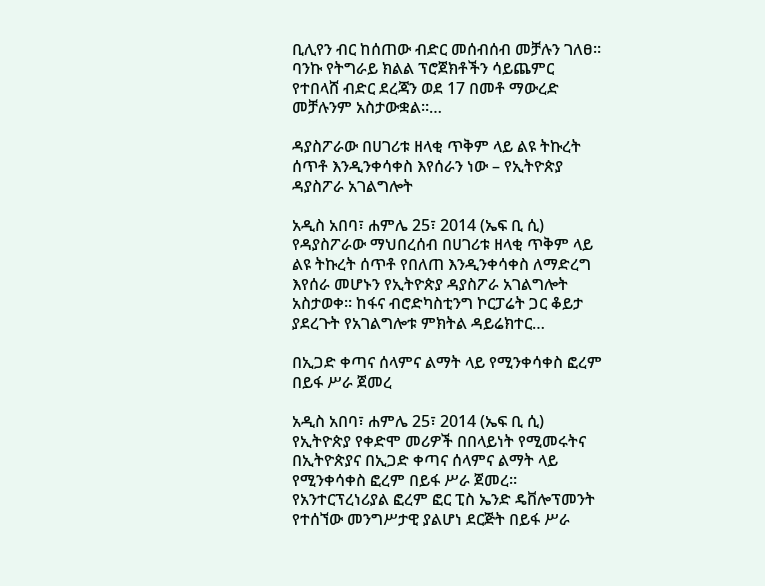ቢሊየን ብር ከሰጠው ብድር መሰብሰብ መቻሉን ገለፀ። ባንኩ የትግራይ ክልል ፕሮጀክቶችን ሳይጨምር የተበላሸ ብድር ደረጃን ወደ 17 በመቶ ማውረድ መቻሉንም አስታውቋል።…

ዳያስፖራው በሀገሪቱ ዘላቂ ጥቅም ላይ ልዩ ትኩረት ሰጥቶ እንዲንቀሳቀስ እየሰራን ነው – የኢትዮጵያ ዳያስፖራ አገልግሎት

አዲስ አበባ፣ ሐምሌ 25፣ 2014 (ኤፍ ቢ ሲ) የዳያስፖራው ማህበረሰብ በሀገሪቱ ዘላቂ ጥቅም ላይ ልዩ ትኩረት ሰጥቶ የበለጠ እንዲንቀሳቀስ ለማድረግ እየሰራ መሆኑን የኢትዮጵያ ዳያስፖራ አገልግሎት አስታወቀ፡፡ ከፋና ብሮድካስቲንግ ኮርፓሬት ጋር ቆይታ ያደረጉት የአገልግሎቱ ምክትል ዳይሬክተር…

በኢጋድ ቀጣና ሰላምና ልማት ላይ የሚንቀሳቀስ ፎረም በይፋ ሥራ ጀመረ

አዲስ አበባ፣ ሐምሌ 25፣ 2014 (ኤፍ ቢ ሲ) የኢትዮጵያ የቀድሞ መሪዎች በበላይነት የሚመሩትና በኢትዮጵያና በኢጋድ ቀጣና ሰላምና ልማት ላይ የሚንቀሳቀስ ፎረም በይፋ ሥራ ጀመረ። የአንተርፕረነሪያል ፎረም ፎር ፒስ ኤንድ ዴቨሎፕመንት የተሰኘው መንግሥታዊ ያልሆነ ደርጅት በይፋ ሥራ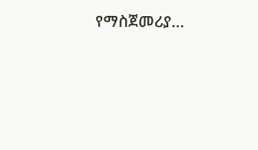የማስጀመሪያ…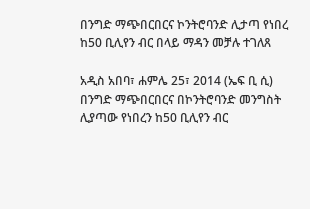በንግድ ማጭበርበርና ኮንትሮባንድ ሊታጣ የነበረ ከ50 ቢሊየን ብር በላይ ማዳን መቻሉ ተገለጸ

አዲስ አበባ፣ ሐምሌ 25፣ 2014 (ኤፍ ቢ ሲ) በንግድ ማጭበርበርና በኮንትሮባንድ መንግስት ሊያጣው የነበረን ከ50 ቢሊየን ብር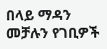በላይ ማዳን መቻሉን የገቢዎች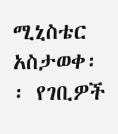ሚኒስቴር አስታወቀ፡፡ የገቢዎች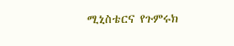ሚኒስቴርና የጉምሩክ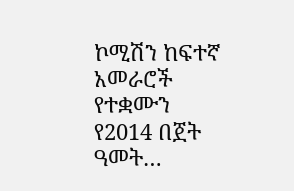ኮሚሽን ከፍተኛ አመራሮች የተቋሙን የ2014 በጀት ዓመት…